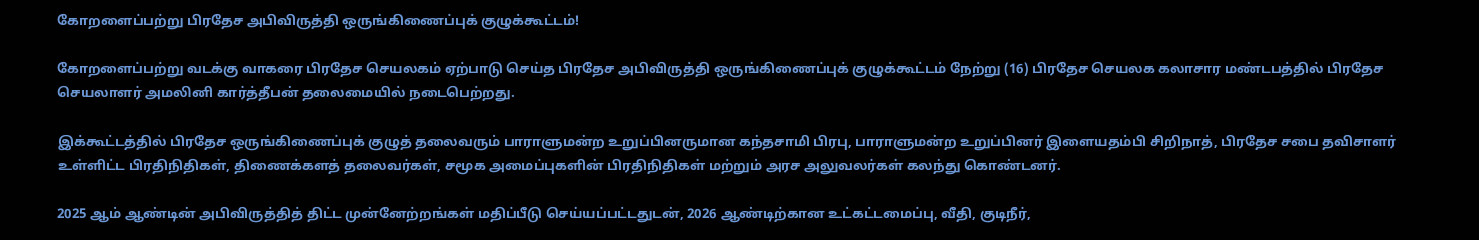கோறளைப்பற்று பிரதேச அபிவிருத்தி ஒருங்கிணைப்புக் குழுக்கூட்டம்!

கோறளைப்பற்று வடக்கு வாகரை பிரதேச செயலகம் ஏற்பாடு செய்த பிரதேச அபிவிருத்தி ஒருங்கிணைப்புக் குழுக்கூட்டம் நேற்று (16) பிரதேச செயலக கலாசார மண்டபத்தில் பிரதேச செயலாளர் அமலினி கார்த்தீபன் தலைமையில் நடைபெற்றது.

இக்கூட்டத்தில் பிரதேச ஒருங்கிணைப்புக் குழுத் தலைவரும் பாராளுமன்ற உறுப்பினருமான கந்தசாமி பிரபு, பாராளுமன்ற உறுப்பினர் இளையதம்பி சிறிநாத், பிரதேச சபை தவிசாளர் உள்ளிட்ட பிரதிநிதிகள், திணைக்களத் தலைவர்கள், சமூக அமைப்புகளின் பிரதிநிதிகள் மற்றும் அரச அலுவலர்கள் கலந்து கொண்டனர்.

2025 ஆம் ஆண்டின் அபிவிருத்தித் திட்ட முன்னேற்றங்கள் மதிப்பீடு செய்யப்பட்டதுடன், 2026 ஆண்டிற்கான உட்கட்டமைப்பு, வீதி, குடிநீர்,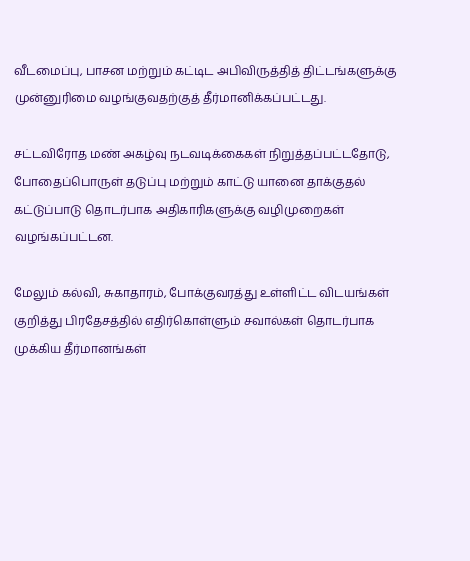வீடமைப்பு, பாசன மற்றும் கட்டிட அபிவிருத்தித் திட்டங்களுக்கு முன்னுரிமை வழங்குவதற்குத் தீர்மானிக்கப்பட்டது.

சட்டவிரோத மண் அகழ்வு நடவடிக்கைகள் நிறுத்தப்பட்டதோடு, போதைப்பொருள் தடுப்பு மற்றும் காட்டு யானை தாக்குதல் கட்டுப்பாடு தொடர்பாக அதிகாரிகளுக்கு வழிமுறைகள் வழங்கப்பட்டன.

மேலும் கல்வி, சுகாதாரம், போக்குவரத்து உள்ளிட்ட விடயங்கள் குறித்து பிரதேசத்தில் எதிர்கொள்ளும் சவால்கள் தொடர்பாக முக்கிய தீர்மானங்கள்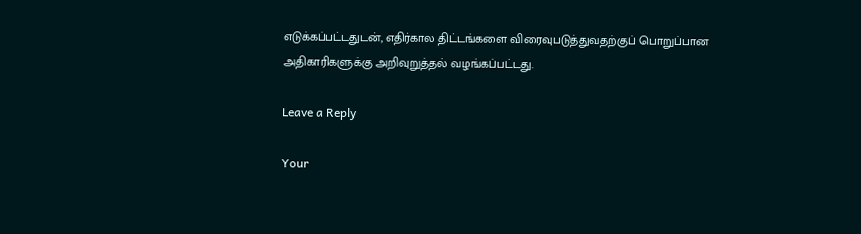எடுக்கப்பட்டதுடன், எதிர்கால திட்டங்களை விரைவுபடுத்துவதற்குப் பொறுப்பான அதிகாரிகளுக்கு அறிவுறுத்தல் வழங்கப்பட்டது.

Leave a Reply

Your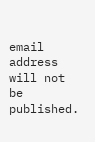email address will not be published.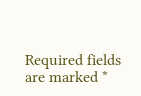Required fields are marked *